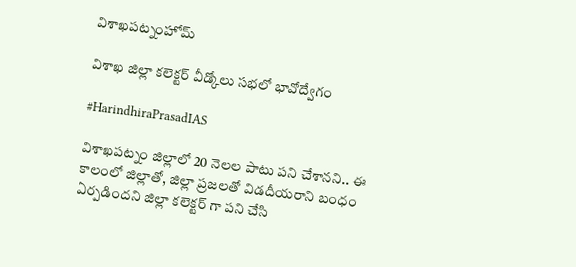విశాఖపట్నంహోమ్

విశాఖ జిల్లా కలెక్టర్ వీడ్కోలు సభలో భావోద్వేగం

#HarindhiraPrasadIAS

విశాఖపట్నం జిల్లాలో 20 నెలల పాటు పని చేశానని.. ఈ కాలంలో జిల్లాతో, జిల్లా ప్రజలతో విడదీయరాని బంధం ఏర్పడిందని జిల్లా కలెక్టర్ గా పని చేసి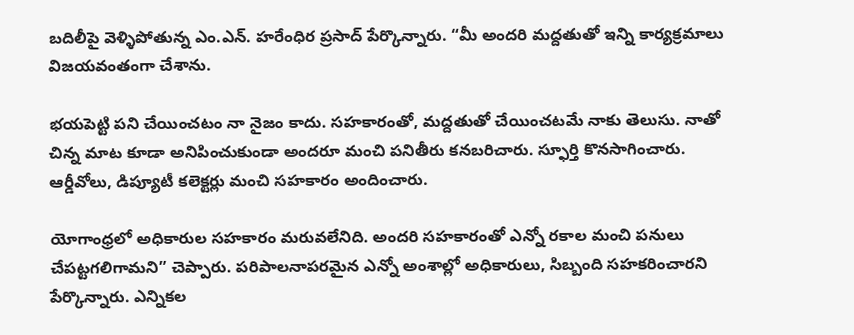బదిలీపై వెళ్ళిపోతున్న ఎం.ఎన్. హరేంధిర ప్రసాద్ పేర్కొన్నారు. “మీ అందరి మద్దతుతో ఇన్ని కార్యక్రమాలు విజయవంతంగా చేశాను.

భయపెట్టి పని చేయించటం నా నైజం కాదు. సహకారంతో, మద్దతుతో చేయించటమే నాకు తెలుసు. నాతో చిన్న మాట కూడా అనిపించుకుండా అందరూ మంచి పనితీరు కనబరిచారు. స్ఫూర్తి కొనసాగించారు. ఆర్డీవోలు, డిప్యూటీ కలెక్టర్లు మంచి సహకారం అందించారు.

యోగాంధ్రలో అధికారుల సహకారం మరువలేనిది. అందరి సహకారంతో ఎన్నో రకాల మంచి పనులు చేపట్టగలిగామని” చెప్పారు. పరిపాలనాపరమైన ఎన్నో అంశాల్లో అధికారులు, సిబ్బంది సహకరించారని పేర్కొన్నారు. ఎన్నికల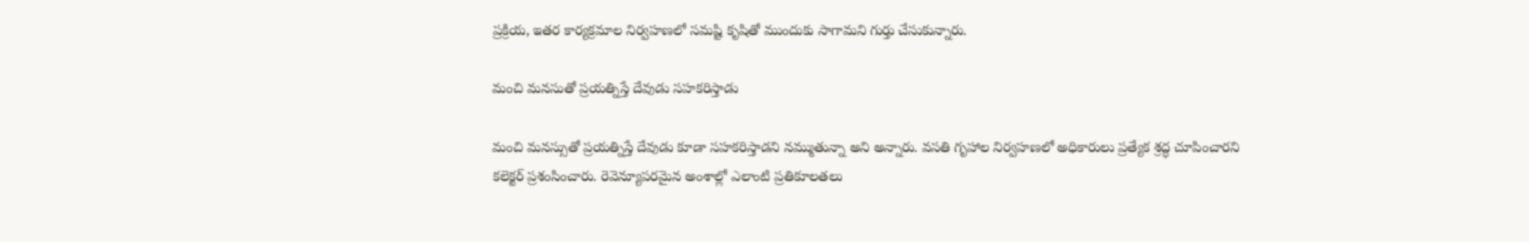ప్రక్రియ, ఇతర కార్యక్రమాల నిర్వహణలో సమష్టి కృషితో ముందుకు సాగామని గుర్తు చేసుకున్నారు.

మంచి మనసుతో ప్రయత్నిస్తే దేవుడు సహకరిస్తాడు

మంచి మనస్సుతో ప్రయత్నిస్తే దేవుడు కూడా సహకరిస్తాడని నమ్ముతున్నా అని అన్నారు. వసతి గృహాల నిర్వహణలో అధికారులు ప్రత్యేక శ్రద్ధ చూపించారని కలెక్టర్ ప్రశంసించారు. రెవెన్యూపరమైన అంశాల్లో ఎలాంటి ప్రతికూలతలు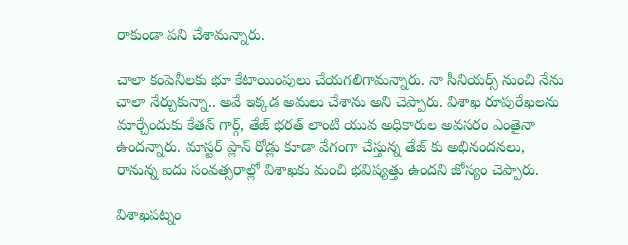రాకుండా పని చేశామన్నారు.

చాలా కంపెనీలకు భూ కేటాయింపులు చేయగలిగామన్నారు. నా సీనియర్స్ నుంచి నేను చాలా నేర్చుకున్నా.. అవే ఇక్కడ అమలు చేశాను అని చెప్పారు. విశాఖ రూపురేఖలను మార్చేందుకు కేతన్ గార్గ్, తేజ్ భరత్ లాంటి యువ అధికారుల అవసరం ఎంతైనా ఉందన్నారు. మాస్టర్ ప్లాన్ రోడ్లు కూడా వేగంగా చేస్తున్న తేజ్ కు అభినందనలు, రానున్న ఐదు సంవత్సరాల్లో విశాఖకు మంచి భవిష్యత్తు ఉందని జోస్యం చెప్పారు.

విశాఖపట్నం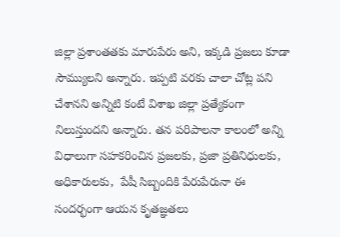జిల్లా ప్రశాంతతకు మారుపేరు అని, ఇక్కడి ప్రజలు కూడా సౌమ్యులని అన్నారు. ఇప్పటి వరకు చాలా చోట్ల పని చేశానని అన్నిటి కంటే విశాఖ జిల్లా ప్రత్యేకంగా నిలుస్తుందని అన్నారు. తన పరిపాలనా కాలంలో అన్ని విధాలుగా సహకరించిన ప్రజలకు, ప్రజా ప్రతినిధులకు, అధికారులకు,  పేషీ సిబ్బందికి పేరుపేరునా ఈ సందర్భంగా ఆయన కృతజ్ఞతలు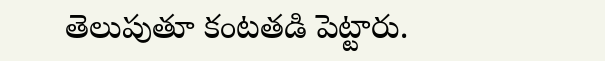తెలుపుతూ కంటతడి పెట్టారు.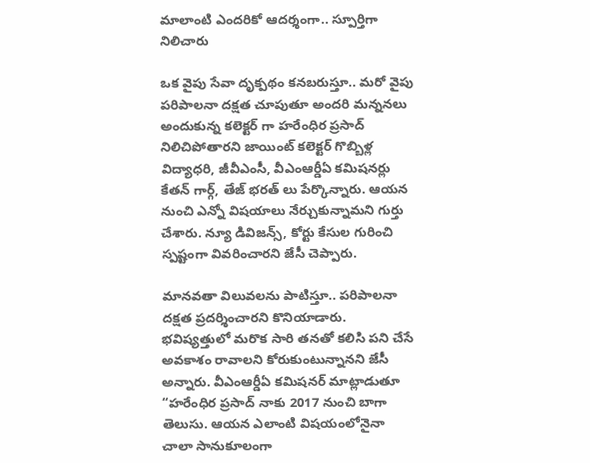మాలాంటి ఎందరికో ఆదర్శంగా.. స్పూర్తిగా నిలిచారు

ఒక వైపు సేవా దృక్పథం కనబరుస్తూ.. మరో వైపు పరిపాలనా దక్షత చూపుతూ అందరి మన్ననలు అందుకున్న కలెక్టర్ గా హరేంధిర ప్రసాద్ నిలిచిపోతారని జాయింట్ కలెక్టర్ గొబ్బిళ్ల విద్యాధరి, జీవీఎంసీ, వీఎంఆర్డీఏ కమిషనర్లు కేతన్ గార్గ్, తేజ్ భరత్ లు పేర్కొన్నారు. ఆయన నుంచి ఎన్నో విషయాలు నేర్చుకున్నామని గుర్తు చేశారు. న్యూ డివిజన్స్, కోర్టు కేసుల గురించి స్పష్టంగా వివరించారని జేసీ చెప్పారు.

మానవతా విలువలను పాటిస్తూ.. పరిపాలనా దక్షత ప్రదర్శించారని కొనియాడారు. భవిష్యత్తులో మరొక సారి తనతో కలిసి పని చేసే అవకాశం రావాలని కోరుకుంటున్నానని జేసీ అన్నారు. వీఎంఆర్డీఏ కమిషనర్ మాట్లాడుతూ “హరేంధిర ప్రసాద్ నాకు 2017 నుంచి బాగా తెలుసు. ఆయన ఎలాంటి విషయంలోనైనా చాలా సానుకూలంగా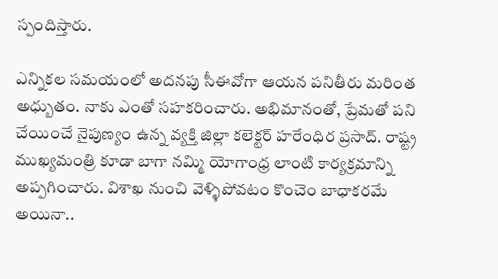స్పందిస్తారు.

ఎన్నికల సమయంలో అదనపు సీఈవోగా ఆయన పనితీరు మరింత అధ్బుతం. నాకు ఎంతో సహకరించారు. అభిమానంతో, ప్రేమతో పని చేయించే నైపుణ్యం ఉన్న వ్యక్తి జిల్లా కలెక్టర్ హరేంధిర ప్రసాద్. రాష్ట్ర ముఖ్యమంత్రి కూడా బాగా నమ్మి యోగాంధ్ర లాంటి కార్యక్రమాన్ని అప్పగించారు. విశాఖ నుంచి వెళ్ళిపోవటం కొంచెం బాధాకరమే అయినా..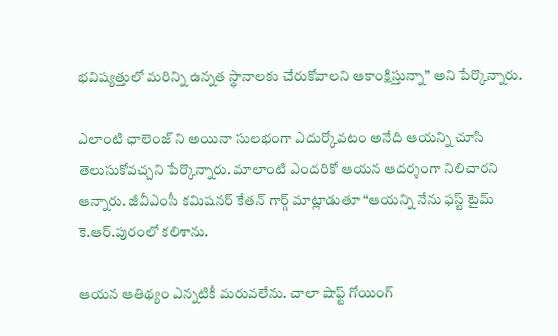భవిష్యత్తులో మరిన్ని ఉన్నత స్థానాలకు చేరుకోవాలని ఆకాంక్షిస్తున్నా” అని పేర్కొన్నారు.

ఎలాంటి ఛాలెంజ్ ని అయినా సులభంగా ఎదుర్కోవటం అనేది ఆయన్ని చూసి తెలుసుకోవచ్చని పేర్కొన్నారు. మాలాంటి ఎందరికో ఆయన ఆదర్శంగా నిలిచారని ఆన్నారు. జీవీఎంసీ కమిషనర్ కేతన్ గార్గ్ మాట్లాడుతూ “ఆయన్ని నేను ఫస్ట్ టైమ్ కె.ఆర్.పురంలో కలిశాను.

ఆయన ఆతిథ్యం ఎన్నటికీ మరువలేను. చాలా షాఫ్ట్ గోయింగ్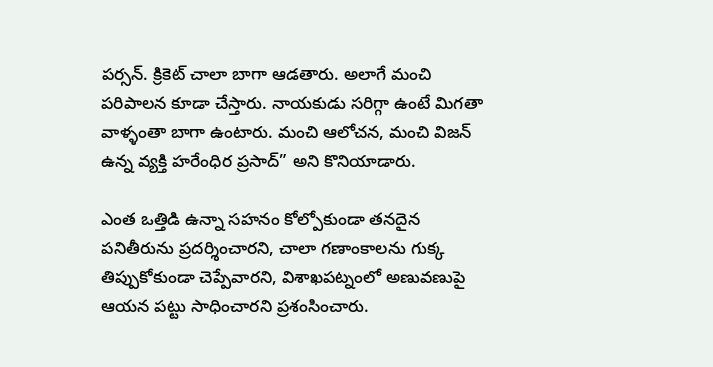పర్సన్. క్రికెట్ చాలా బాగా ఆడతారు. అలాగే మంచి పరిపాలన కూడా చేస్తారు. నాయకుడు సరిగ్గా ఉంటే మిగతా వాళ్ళంతా బాగా ఉంటారు. మంచి ఆలోచన, మంచి విజన్ ఉన్న వ్యక్తి హరేంధిర ప్రసాద్” అని కొనియాడారు.

ఎంత ఒత్తిడి ఉన్నా సహనం కోల్పోకుండా తనదైన పనితీరును ప్రదర్శించారని, చాలా గణాంకాలను గుక్క తిప్పుకోకుండా చెప్పేవారని, విశాఖపట్నంలో అణువణుపై ఆయన పట్టు సాధించారని ప్రశంసించారు.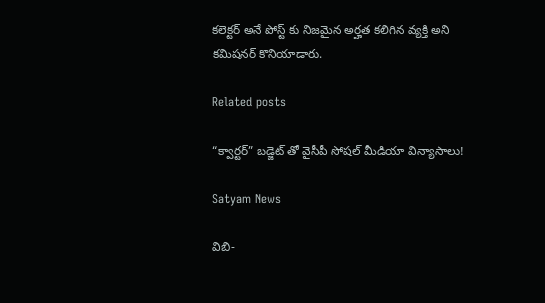కలెక్టర్ అనే పోస్ట్ కు నిజమైన అర్హత కలిగిన వ్యక్తి అని కమిషనర్ కొనియాడారు.

Related posts

“క్వార్టర్” బడ్జెట్ తో వైసీపీ సోషల్ మీడియా విన్యాసాలు!

Satyam News

విబి-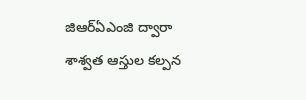జిఆర్ఏఎంజి ద్వారా శాశ్వ‌త ఆస్తుల క‌ల్ప‌న‌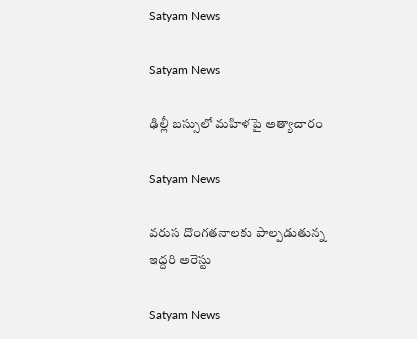Satyam News

Satyam News

ఢిల్లీ బస్సులో మహిళపై అత్యాచారం

Satyam News

వరుస దొంగతనాలకు పాల్పడుతున్న ఇద్దరి అరెస్టు

Satyam News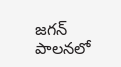జగన్‌ పాలనలో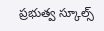ప్రభుత్వ స్కూల్స్‌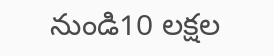నుండి10 లక్షల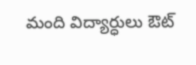మంది విద్యార్ధులు ఔట్‌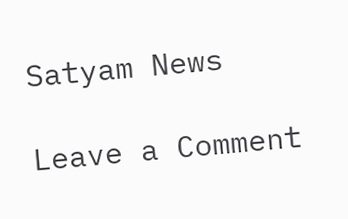Satyam News

Leave a Comment